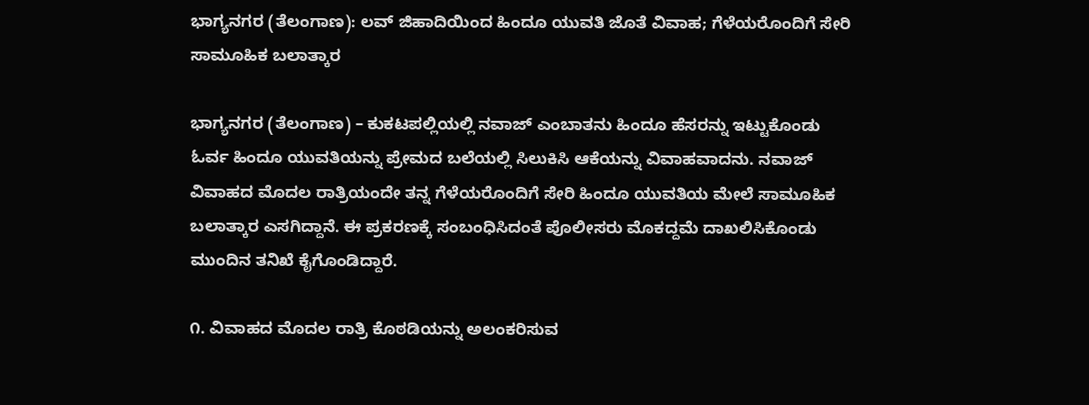ಭಾಗ್ಯನಗರ (ತೆಲಂಗಾಣ): ಲವ್ ಜಿಹಾದಿಯಿಂದ ಹಿಂದೂ ಯುವತಿ ಜೊತೆ ವಿವಾಹ; ಗೆಳೆಯರೊಂದಿಗೆ ಸೇರಿ ಸಾಮೂಹಿಕ ಬಲಾತ್ಕಾರ

ಭಾಗ್ಯನಗರ (ತೆಲಂಗಾಣ) – ಕುಕಟಪಲ್ಲಿಯಲ್ಲಿ ನವಾಜ್ ಎಂಬಾತನು ಹಿಂದೂ ಹೆಸರನ್ನು ಇಟ್ಟುಕೊಂಡು ಓರ್ವ ಹಿಂದೂ ಯುವತಿಯನ್ನು ಪ್ರೇಮದ ಬಲೆಯಲ್ಲಿ ಸಿಲುಕಿಸಿ ಆಕೆಯನ್ನು ವಿವಾಹವಾದನು. ನವಾಜ್ ವಿವಾಹದ ಮೊದಲ ರಾತ್ರಿಯಂದೇ ತನ್ನ ಗೆಳೆಯರೊಂದಿಗೆ ಸೇರಿ ಹಿಂದೂ ಯುವತಿಯ ಮೇಲೆ ಸಾಮೂಹಿಕ ಬಲಾತ್ಕಾರ ಎಸಗಿದ್ದಾನೆ. ಈ ಪ್ರಕರಣಕ್ಕೆ ಸಂಬಂಧಿಸಿದಂತೆ ಪೊಲೀಸರು ಮೊಕದ್ದಮೆ ದಾಖಲಿಸಿಕೊಂಡು ಮುಂದಿನ ತನಿಖೆ ಕೈಗೊಂಡಿದ್ದಾರೆ.

೧. ವಿವಾಹದ ಮೊದಲ ರಾತ್ರಿ ಕೊಠಡಿಯನ್ನು ಅಲಂಕರಿಸುವ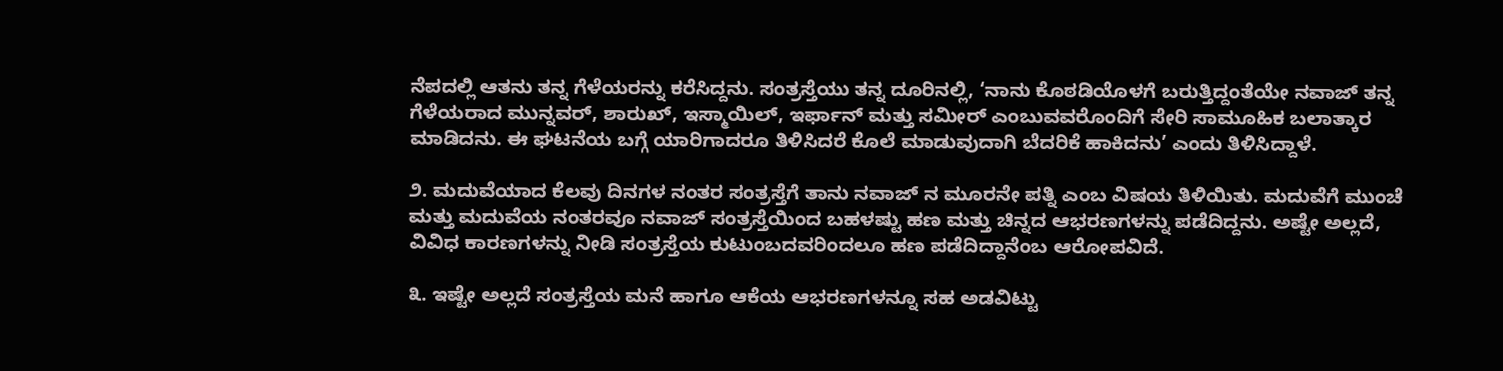ನೆಪದಲ್ಲಿ ಆತನು ತನ್ನ ಗೆಳೆಯರನ್ನು ಕರೆಸಿದ್ದನು. ಸಂತ್ರಸ್ತೆಯು ತನ್ನ ದೂರಿನಲ್ಲಿ, ‘ನಾನು ಕೊಠಡಿಯೊಳಗೆ ಬರುತ್ತಿದ್ದಂತೆಯೇ ನವಾಜ್ ತನ್ನ ಗೆಳೆಯರಾದ ಮುನ್ನವರ್, ಶಾರುಖ್, ಇಸ್ಮಾಯಿಲ್, ಇರ್ಫಾನ್ ಮತ್ತು ಸಮೀರ್ ಎಂಬುವವರೊಂದಿಗೆ ಸೇರಿ ಸಾಮೂಹಿಕ ಬಲಾತ್ಕಾರ ಮಾಡಿದನು. ಈ ಘಟನೆಯ ಬಗ್ಗೆ ಯಾರಿಗಾದರೂ ತಿಳಿಸಿದರೆ ಕೊಲೆ ಮಾಡುವುದಾಗಿ ಬೆದರಿಕೆ ಹಾಕಿದನು’ ಎಂದು ತಿಳಿಸಿದ್ದಾಳೆ.

೨. ಮದುವೆಯಾದ ಕೆಲವು ದಿನಗಳ ನಂತರ ಸಂತ್ರಸ್ತೆಗೆ ತಾನು ನವಾಜ್ ನ ಮೂರನೇ ಪತ್ನಿ ಎಂಬ ವಿಷಯ ತಿಳಿಯಿತು. ಮದುವೆಗೆ ಮುಂಚೆ ಮತ್ತು ಮದುವೆಯ ನಂತರವೂ ನವಾಜ್ ಸಂತ್ರಸ್ತೆಯಿಂದ ಬಹಳಷ್ಟು ಹಣ ಮತ್ತು ಚಿನ್ನದ ಆಭರಣಗಳನ್ನು ಪಡೆದಿದ್ದನು. ಅಷ್ಟೇ ಅಲ್ಲದೆ, ವಿವಿಧ ಕಾರಣಗಳನ್ನು ನೀಡಿ ಸಂತ್ರಸ್ತೆಯ ಕುಟುಂಬದವರಿಂದಲೂ ಹಣ ಪಡೆದಿದ್ದಾನೆಂಬ ಆರೋಪವಿದೆ.

೩. ಇಷ್ಟೇ ಅಲ್ಲದೆ ಸಂತ್ರಸ್ತೆಯ ಮನೆ ಹಾಗೂ ಆಕೆಯ ಆಭರಣಗಳನ್ನೂ ಸಹ ಅಡವಿಟ್ಟು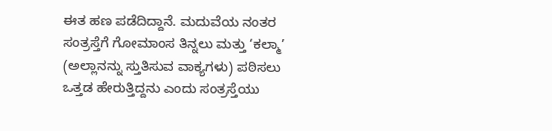ಈತ ಹಣ ಪಡೆದಿದ್ದಾನೆ. ಮದುವೆಯ ನಂತರ ಸಂತ್ರಸ್ತೆಗೆ ಗೋಮಾಂಸ ತಿನ್ನಲು ಮತ್ತು ‘ಕಲ್ಮಾ’ (ಅಲ್ಲಾನನ್ನು ಸ್ತುತಿಸುವ ವಾಕ್ಯಗಳು) ಪಠಿಸಲು ಒತ್ತಡ ಹೇರುತ್ತಿದ್ದನು ಎಂದು ಸಂತ್ರಸ್ತೆಯು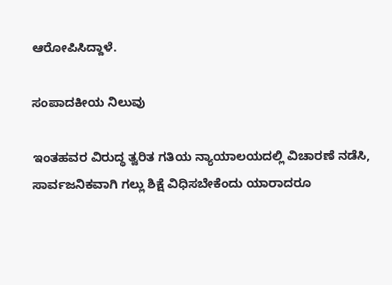ಆರೋಪಿಸಿದ್ದಾಳೆ.

ಸಂಪಾದಕೀಯ ನಿಲುವು

ಇಂತಹವರ ವಿರುದ್ಧ ತ್ವರಿತ ಗತಿಯ ನ್ಯಾಯಾಲಯದಲ್ಲಿ ವಿಚಾರಣೆ ನಡೆಸಿ, ಸಾರ್ವಜನಿಕವಾಗಿ ಗಲ್ಲು ಶಿಕ್ಷೆ ವಿಧಿಸಬೇಕೆಂದು ಯಾರಾದರೂ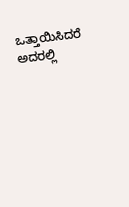ಒತ್ತಾಯಿಸಿದರೆ ಅದರಲ್ಲಿ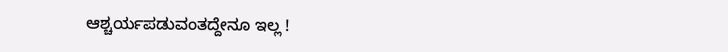ಆಶ್ಚರ್ಯಪಡುವಂತದ್ದೇನೂ ಇಲ್ಲ !